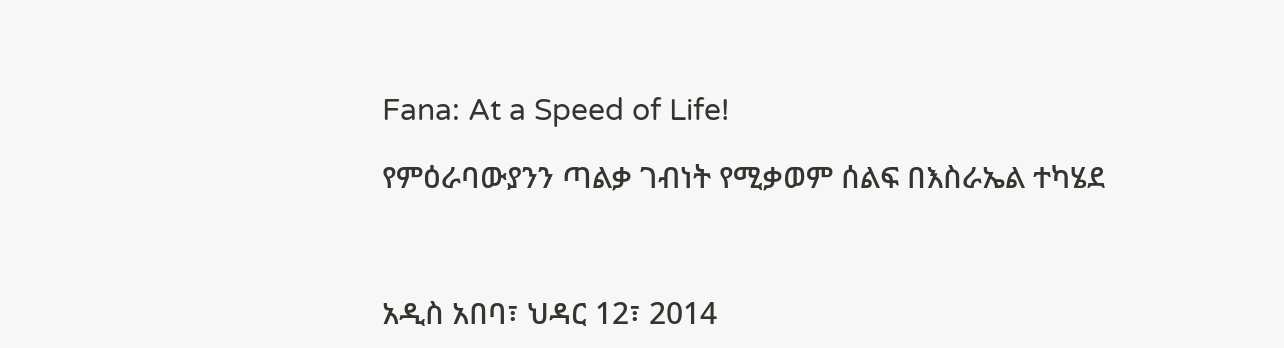Fana: At a Speed of Life!

የምዕራባውያንን ጣልቃ ገብነት የሚቃወም ሰልፍ በእስራኤል ተካሄደ



አዲስ አበባ፣ ህዳር 12፣ 2014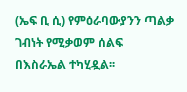(ኤፍ ቢ ሲ) የምዕራባውያንን ጣልቃ ገብነት የሚቃወም ሰልፍ በእስራኤል ተካሂዷል፡፡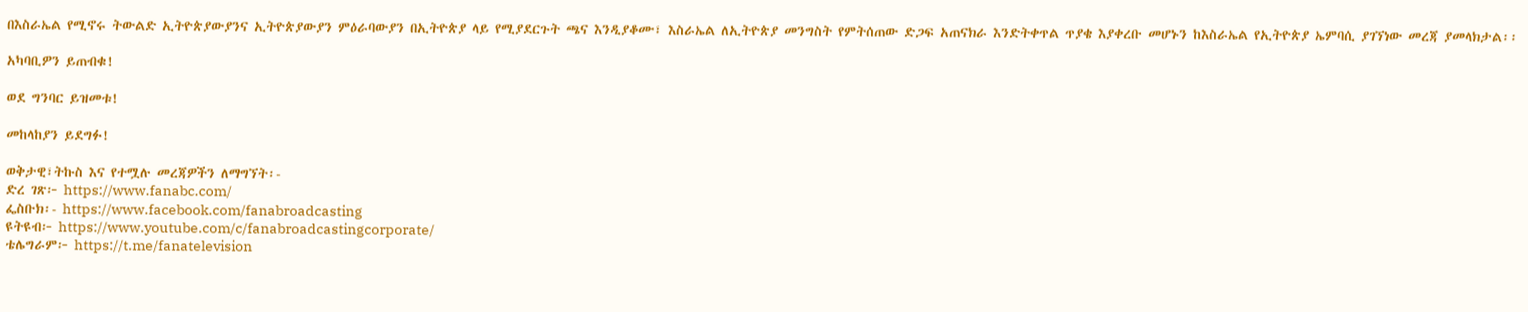በእስራኤል የሚኖሩ ትውልድ ኢትዮጵያውያንና ኢትዮጵያውያን ምዕራባውያን በኢትዮጵያ ላይ የሚያደርጉት ጫና እንዲያቆሙ፣ እስራኤል ለኢትዮጵያ መንግስት የምትሰጠው ድጋፍ አጠናክራ እንድትቀጥል ጥያቄ እያቀረቡ መሆኑን ከእስራኤል የኢትዮጵያ ኤምባሲ ያገኘነው መረጃ ያመላክታል፡፡

አካባቢዎን ይጠብቁ!

ወደ ግንባር ይዝመቱ!

መከላከያን ይደግፉ!

ወቅታዊ፣ትኩስ እና የተሟሉ መረጃዎችን ለማግኘት፡-
ድረ ገጽ፦ https://www.fanabc.com/
ፌስቡክ፡- https://www.facebook.com/fanabroadcasting
ዩትዩብ፦ https://www.youtube.com/c/fanabroadcastingcorporate/
ቴሌግራም፦ https://t.me/fanatelevision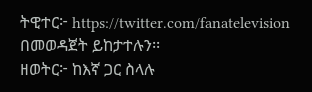ትዊተር፦ https://twitter.com/fanatelevision በመወዳጀት ይከታተሉን፡፡
ዘወትር፦ ከእኛ ጋር ስላሉ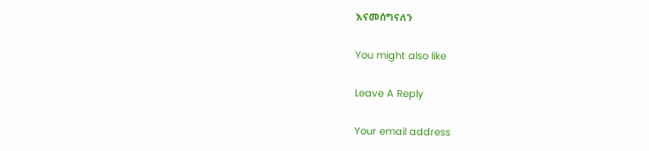እናመሰግናለን

You might also like

Leave A Reply

Your email address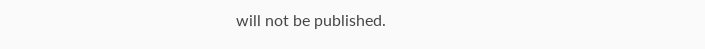will not be published.